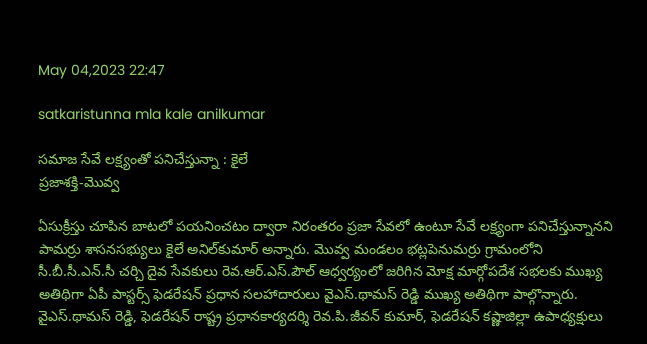May 04,2023 22:47

satkaristunna mla kale anilkumar

సమాజ సేవే లక్ష్యంతో పనిచేస్తున్నా : కైలే
ప్రజాశక్తి-మొవ్వ

ఏసుక్రీస్తు చూపిన బాటలో పయనించటం ద్వారా నిరంతరం ప్రజా సేవలో ఉంటూ సేవే లక్ష్యంగా పనిచేస్తున్నానని పామర్రు శాసనసభ్యులు కైలే అనిల్‌కుమార్‌ అన్నారు. మొవ్వ మండలం భట్లపెనుమర్రు గ్రామంలోని సీ.బీ.సీ.ఎన్‌.సీ చర్చి దైవ సేవకులు రెవ.ఆర్‌.ఎస్‌.పౌల్‌ ఆధ్వర్యంలో జరిగిన మోక్ష మార్గోపదేశ సభలకు ముఖ్య అతిథిగా ఏపీ పాస్టర్స్‌ ఫెడరేషన్‌ ప్రధాన సలహాదారులు వైఎస్‌.థామస్‌ రెడ్డి ముఖ్య అతిథిగా పాల్గొన్నారు. వైఎస్‌.థామస్‌ రెడ్డి, ఫెడరేషన్‌ రాష్ట్ర ప్రధానకార్యదర్శి రెవ.పి.జీవన్‌ కుమార్‌, ఫెడరేషన్‌ కష్ణాజిల్లా ఉపాధ్యక్షులు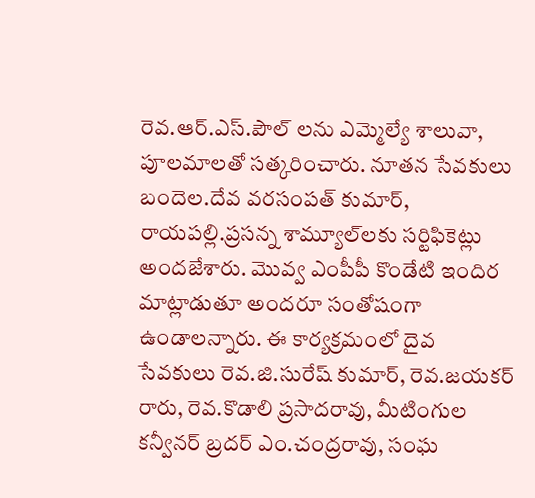రెవ.ఆర్‌.ఎస్‌.పౌల్‌ లను ఎమ్మెల్యే శాలువా, పూలమాలతో సత్కరించారు. నూతన సేవకులు బందెల.దేవ వరసంపత్‌ కుమార్‌, రాయపల్లి.ప్రసన్న శామ్యూల్‌లకు సర్టిఫికెట్లు అందజేశారు. మొవ్వ ఎంపీపీ కొండేటి ఇందిర మాట్లాడుతూ అందరూ సంతోషంగా ఉండాలన్నారు. ఈ కార్యక్రమంలో దైవ సేవకులు రెవ.జి.సురేష్‌ కుమార్‌, రెవ.జయకర్‌ రారు, రెవ.కొడాలి ప్రసాదరావు, మీటింగుల కన్వీనర్‌ బ్రదర్‌ ఎం.చంద్రరావు, సంఘ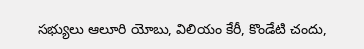సభ్యులు ఆలూరి యోబు, విలియం కేరీ, కొండేటి చందు,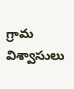గ్రామ విశ్వాసులు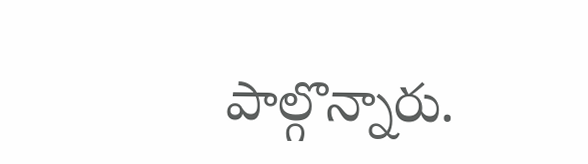పాల్గొన్నారు.